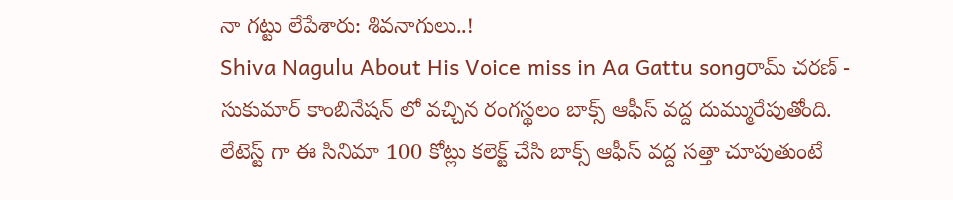నా గట్టు లేపేశారు: శివనాగులు..!
Shiva Nagulu About His Voice miss in Aa Gattu songరామ్ చరణ్ - సుకుమార్ కాంబినేషన్ లో వచ్చిన రంగస్థలం బాక్స్ ఆఫీస్ వద్ద దుమ్మురేపుతోంది. లేటెస్ట్ గా ఈ సినిమా 100 కోట్లు కలెక్ట్ చేసి బాక్స్ ఆఫీస్ వద్ద సత్తా చూపుతుంటే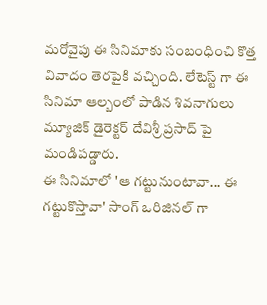మరోవైపు ఈ సినిమాకు సంబంధించి కొత్త వివాదం తెరపైకి వచ్చింది. లేటెస్ట్ గా ఈ సినిమా ఆల్బంలో పాడిన శివనాగులు మ్యూజిక్ డైరెక్టర్ దేవిశ్రీ ప్రసాద్ పై మండిపడ్డారు.
ఈ సినిమాలో 'ఆ గట్టునుంటావా... ఈ గట్టుకొస్తావా' సాంగ్ ఒరిజినల్ గా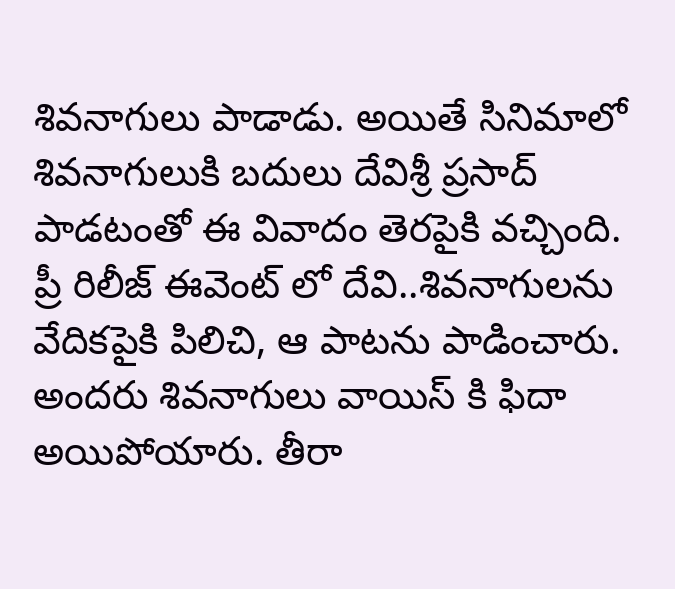శివనాగులు పాడాడు. అయితే సినిమాలో శివనాగులుకి బదులు దేవిశ్రీ ప్రసాద్ పాడటంతో ఈ వివాదం తెరపైకి వచ్చింది. ప్రీ రిలీజ్ ఈవెంట్ లో దేవి..శివనాగులను వేదికపైకి పిలిచి, ఆ పాటను పాడించారు. అందరు శివనాగులు వాయిస్ కి ఫిదా అయిపోయారు. తీరా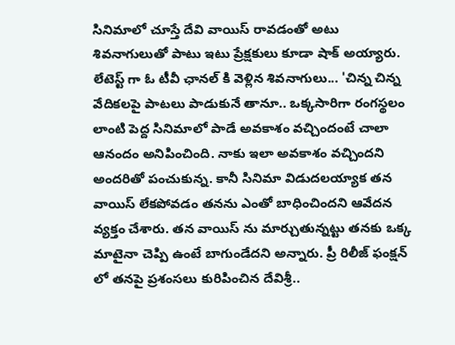సినిమాలో చూస్తే దేవి వాయిస్ రావడంతో అటు శివనాగులుతో పాటు ఇటు ప్రేక్షకులు కూడా షాక్ అయ్యారు.
లేటెస్ట్ గా ఓ టీవీ ఛానల్ కి వెళ్లిన శివనాగులు... 'చిన్న చిన్న వేదికలపై పాటలు పాడుకునే తానూ.. ఒక్కసారిగా రంగస్థలం లాంటి పెద్ద సినిమాలో పాడే అవకాశం వచ్చిందంటే చాలా ఆనందం అనిపించింది. నాకు ఇలా అవకాశం వచ్చిందని అందరితో పంచుకున్న. కానీ సినిమా విడుదలయ్యాక తన వాయిస్ లేకపోవడం తనను ఎంతో బాధించిందని ఆవేదన వ్యక్తం చేశారు. తన వాయిస్ ను మార్చుతున్నట్టు తనకు ఒక్క మాటైనా చెప్పి ఉంటే బాగుండేదని అన్నారు. ప్రీ రిలీజ్ ఫంక్షన్ లో తనపై ప్రశంసలు కురిపించిన దేవిశ్రీ..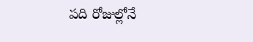పది రోజుల్లోనే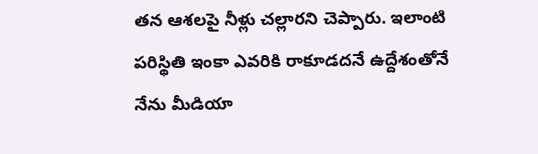తన ఆశలపై నీళ్లు చల్లారని చెప్పారు. ఇలాంటి పరిస్థితి ఇంకా ఎవరికి రాకూడదనే ఉద్దేశంతోనే నేను మీడియా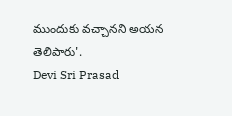ముందుకు వచ్చానని అయన తెలిపారు'.
Devi Sri Prasad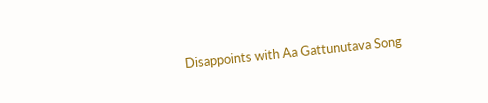Disappoints with Aa Gattunutava Song